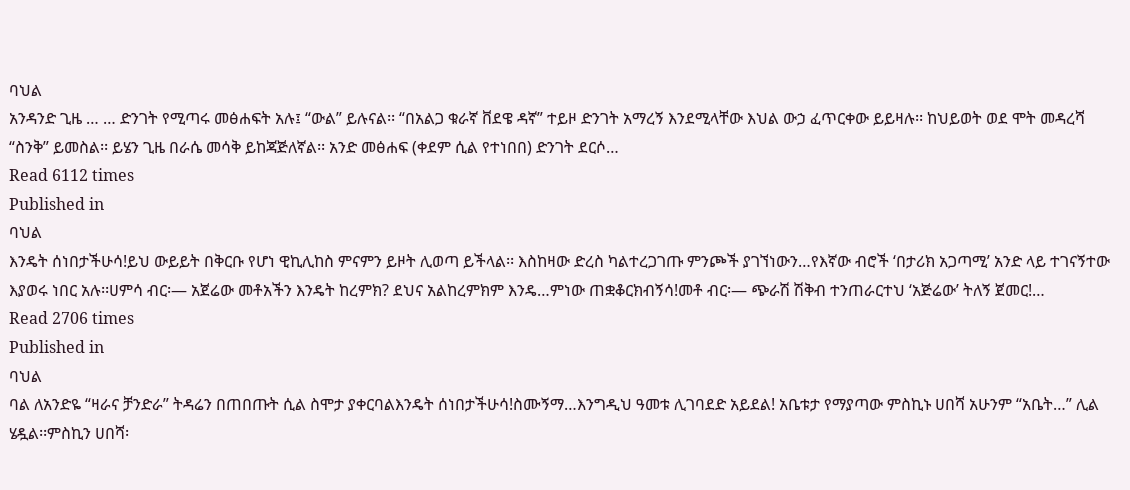ባህል
አንዳንድ ጊዜ … … ድንገት የሚጣሩ መፅሐፍት አሉ፤ “ውል” ይሉናል፡፡ “በአልጋ ቁራኛ ቨደዌ ዳኛ” ተይዞ ድንገት አማረኝ እንደሚላቸው እህል ውኃ ፈጥርቀው ይይዛሉ፡፡ ከህይወት ወደ ሞት መዳረሻ “ስንቅ” ይመስል፡፡ ይሄን ጊዜ በራሴ መሳቅ ይከጃጅለኛል፡፡ አንድ መፅሐፍ (ቀደም ሲል የተነበበ) ድንገት ደርሶ…
Read 6112 times
Published in
ባህል
እንዴት ሰነበታችሁሳ!ይህ ውይይት በቅርቡ የሆነ ዊኪሊከስ ምናምን ይዞት ሊወጣ ይችላል፡፡ እስከዛው ድረስ ካልተረጋገጡ ምንጮች ያገኘነውን…የእኛው ብሮች ‘በታሪክ አጋጣሚ’ አንድ ላይ ተገናኝተው እያወሩ ነበር አሉ፡፡ሀምሳ ብር፡— አጀሬው መቶአችን እንዴት ከረምክ? ደህና አልከረምክም እንዴ…ምነው ጠቋቆርክብኝሳ!መቶ ብር፡— ጭራሽ ሽቅብ ተንጠራርተህ ‘አጅሬው’ ትለኝ ጀመር!…
Read 2706 times
Published in
ባህል
ባል ለአንድዬ “ዛራና ቻንድራ” ትዳሬን በጠበጡት ሲል ስሞታ ያቀርባልእንዴት ሰነበታችሁሳ!ስሙኝማ…እንግዲህ ዓመቱ ሊገባደድ አይደል! አቤቱታ የማያጣው ምስኪኑ ሀበሻ አሁንም “አቤት…” ሊል ሄዷል፡፡ምስኪን ሀበሻ፡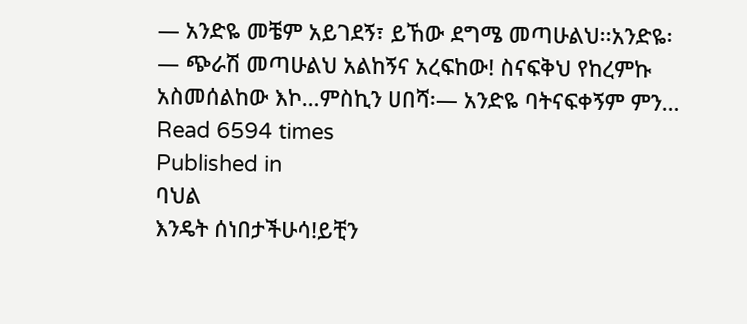— አንድዬ መቼም አይገደኝ፣ ይኸው ደግሜ መጣሁልህ፡፡አንድዬ፡— ጭራሽ መጣሁልህ አልከኝና አረፍከው! ስናፍቅህ የከረምኩ አስመሰልከው እኮ…ምስኪን ሀበሻ፡— አንድዬ ባትናፍቀኝም ምን…
Read 6594 times
Published in
ባህል
እንዴት ሰነበታችሁሳ!ይቺን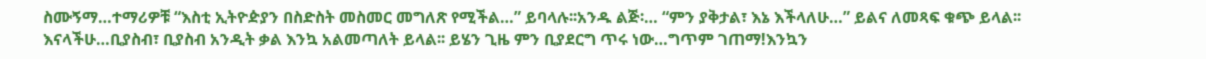ስሙኝማ…ተማሪዎቹ “እስቲ ኢትዮዽያን በስድስት መስመር መግለጽ የሚችል…” ይባላሉ፡፡አንዱ ልጅ፡… “ምን ያቅታል፣ እኔ እችላለሁ…” ይልና ለመጻፍ ቁጭ ይላል፡፡ እናላችሁ…ቢያስብ፣ ቢያስብ አንዲት ቃል እንኳ አልመጣለት ይላል፡፡ ይሄን ጊዜ ምን ቢያደርግ ጥሩ ነው…ግጥም ገጠማ!እንኳን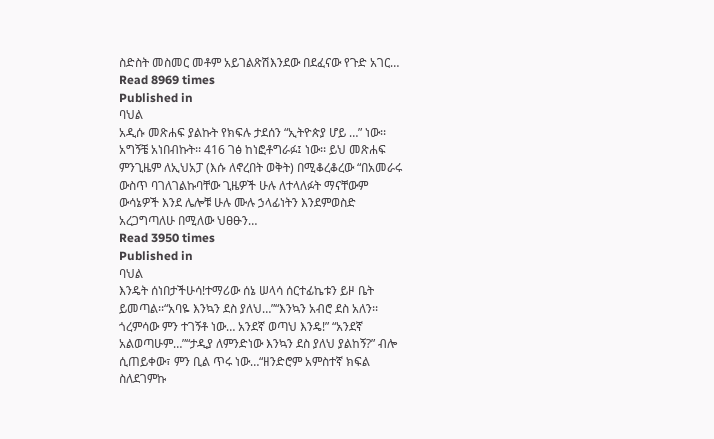ስድስት መስመር መቶም አይገልጽሽእንደው በደፈናው የጉድ አገር…
Read 8969 times
Published in
ባህል
አዲሱ መጽሐፍ ያልኩት የክፍሉ ታደሰን “ኢትዮጵያ ሆይ …” ነው፡፡ አግኝቼ አነበብኩት፡፡ 416 ገፅ ከነፎቶግራፉ፤ ነው፡፡ ይህ መጽሐፍ ምንጊዜም ለኢህአፓ (እሱ ለኖረበት ወቅት) በሚቆረቆረው “በአመራሩ ውስጥ ባገለገልኩባቸው ጊዜዎች ሁሉ ለተላለፉት ማናቸውም ውሳኔዎች እንደ ሌሎቹ ሁሉ ሙሉ ኃላፊነትን እንደምወስድ አረጋግጣለሁ በሚለው ህፀፁን…
Read 3950 times
Published in
ባህል
እንዴት ሰነበታችሁሳ!ተማሪው ሰኔ ሠላሳ ሰርተፊኬቱን ይዞ ቤት ይመጣል፡፡“አባዬ እንኳን ደስ ያለህ…”“እንኳን አብሮ ደስ አለን፡፡ ጎረምሳው ምን ተገኝቶ ነው… አንደኛ ወጣህ እንዴ!” “አንደኛ አልወጣሁም…”“ታዲያ ለምንድነው እንኳን ደስ ያለህ ያልከኝ?” ብሎ ሲጠይቀው፣ ምን ቢል ጥሩ ነው…“ዘንድሮም አምስተኛ ክፍል ስለደገምኩ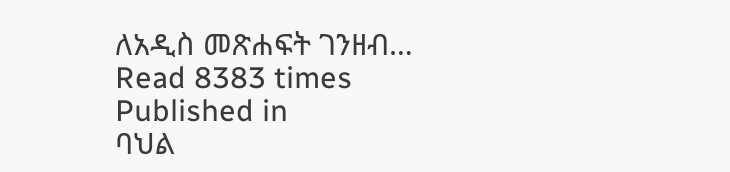ለአዲስ መጽሐፍት ገንዘብ…
Read 8383 times
Published in
ባህል